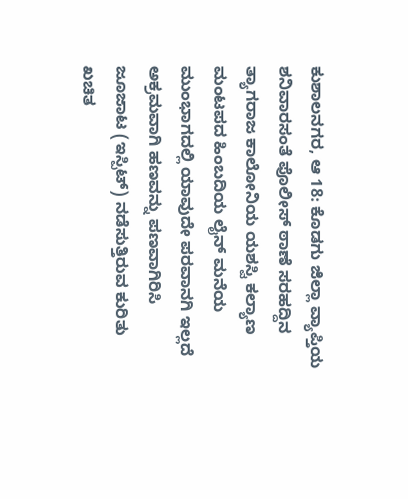ಕುಶಾಲನಗರ, ಆ 18: ಕೊಡಗು ಜಿಲ್ಲಾ ವ್ಯಾಪ್ತಿಯ ಶನಿವಾರಸಂತೆ ಪೊಲೀಸ್ ಠಾಣೆ ಸರಹದ್ದಿನ ತ್ಯಾಗರಾಜ ಕಾಲೋನಿಯ ಯಶಸ್ವಿ ಕಲ್ಯಾಣ ಮಂಟಪದ ಹಿಂಬದಿಯ ಲೈನ್ ಮನೆಯ ಮುಂಭಾಗದಲ್ಲಿ ಯಾವುದೇ ಪರವಾನಗಿ ಇಲ್ಲದೆ ಅಕ್ರಮವಾಗಿ ಹಣವನ್ನು ಪಣವಾಗಿರಿಸಿ ಜೂಜಾಟ (ಇಸ್ಪಿಟ್) ನಡೆಸುತ್ತಿರುವ ಕುರಿತು ಖಚಿತ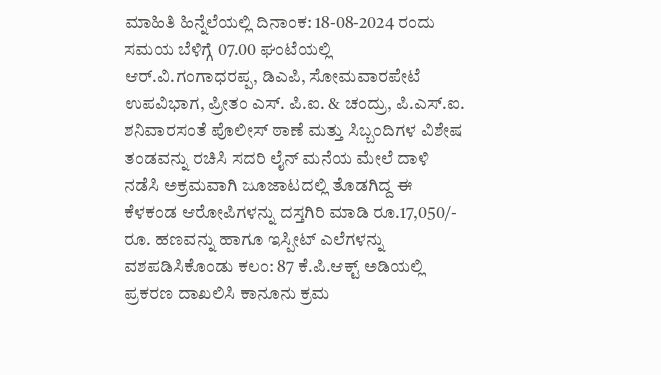ಮಾಹಿತಿ ಹಿನ್ನೆಲೆಯಲ್ಲಿ ದಿನಾಂಕ: 18-08-2024 ರಂದು ಸಮಯ ಬೆಳಿಗ್ಗೆ 07.00 ಘಂಟೆಯಲ್ಲಿ ಆರ್.ವಿ.ಗಂಗಾಧರಪ್ಪ, ಡಿಎಪಿ, ಸೋಮವಾರಪೇಟೆ ಉಪವಿಭಾಗ, ಪ್ರೀತಂ ಎಸ್. ಪಿ.ಐ. & ಚಂದ್ರು, ಪಿ.ಎಸ್.ಐ. ಶನಿವಾರಸಂತೆ ಪೊಲೀಸ್ ಠಾಣೆ ಮತ್ತು ಸಿಬ್ಬಂದಿಗಳ ವಿಶೇಷ ತಂಡವನ್ನು ರಚಿಸಿ ಸದರಿ ಲೈನ್ ಮನೆಯ ಮೇಲೆ ದಾಳಿ ನಡೆಸಿ ಅಕ್ರಮವಾಗಿ ಜೂಜಾಟದಲ್ಲಿ ತೊಡಗಿದ್ದ ಈ ಕೆಳಕಂಡ ಆರೋಪಿಗಳನ್ನು ದಸ್ತಗಿರಿ ಮಾಡಿ ರೂ.17,050/- ರೂ. ಹಣವನ್ನು ಹಾಗೂ ಇಸ್ಪೀಟ್ ಎಲೆಗಳನ್ನು ವಶಪಡಿಸಿಕೊಂಡು ಕಲಂ: 87 ಕೆ.ಪಿ.ಆಕ್ಟ್ ಅಡಿಯಲ್ಲಿ ಪ್ರಕರಣ ದಾಖಲಿಸಿ ಕಾನೂನು ಕ್ರಮ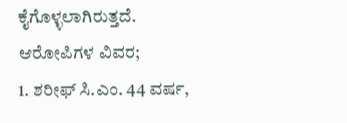ಕೈಗೊಳ್ಳಲಾಗಿರುತ್ತದೆ.
ಆರೋಪಿಗಳ ವಿವರ;
1. ಶರೀಫ್ ಸಿ.ಎಂ. 44 ವರ್ಷ,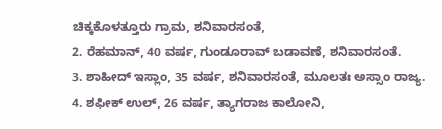ಚಿಕ್ಕಕೊಳತ್ತೂರು ಗ್ರಾಮ, ಶನಿವಾರಸಂತೆ,
2. ರೆಹಮಾನ್, 40 ವರ್ಷ, ಗುಂಡೂರಾವ್ ಬಡಾವಣೆ, ಶನಿವಾರಸಂತೆ.
3. ಶಾಹೀದ್ ಇಸ್ಲಾಂ, 35 ವರ್ಷ, ಶನಿವಾರಸಂತೆ, ಮೂಲತಃ ಅಸ್ಸಾಂ ರಾಜ್ಯ.
4. ಶಫೀಕ್ ಉಲ್, 26 ವರ್ಷ, ತ್ಯಾಗರಾಜ ಕಾಲೋನಿ,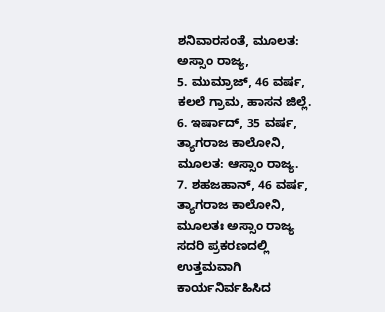ಶನಿವಾರಸಂತೆ, ಮೂಲತ: ಅಸ್ಸಾಂ ರಾಜ್ಯ,
5. ಮುಮ್ರಾಜ್, 46 ವರ್ಷ, ಕಲಲೆ ಗ್ರಾಮ, ಹಾಸನ ಜಿಲ್ಲೆ.
6. ಇರ್ಷಾದ್, 35 ವರ್ಷ, ತ್ಯಾಗರಾಜ ಕಾಲೋನಿ, ಮೂಲತ: ಆಸ್ಸಾಂ ರಾಜ್ಯ.
7. ಶಹಜಹಾನ್, 46 ವರ್ಷ, ತ್ಯಾಗರಾಜ ಕಾಲೋನಿ, ಮೂಲತಃ ಅಸ್ಸಾಂ ರಾಜ್ಯ
ಸದರಿ ಪ್ರಕರಣದಲ್ಲಿ ಉತ್ತಮವಾಗಿ ಕಾರ್ಯನಿರ್ವಹಿಸಿದ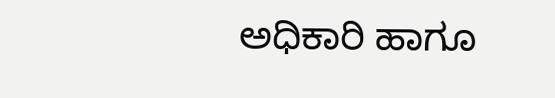ಅಧಿಕಾರಿ ಹಾಗೂ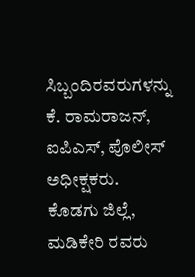ಸಿಬ್ಬಂದಿರವರುಗಳನ್ನು ಕೆ. ರಾಮರಾಜನ್, ಐಪಿಎಸ್, ಪೊಲೀಸ್ ಅಧೀಕ್ಷಕರು. ಕೊಡಗು ಜಿಲ್ಲೆ, ಮಡಿಕೇರಿ ರವರು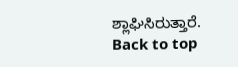ಶ್ಲಾಘಿಸಿರುತ್ತಾರೆ.
Back to top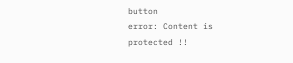button
error: Content is protected !!